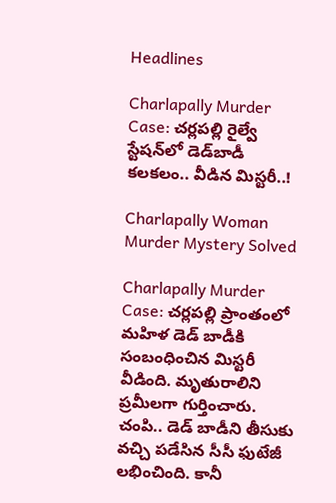Headlines

Charlapally Murder Case: చర్లపల్లి రైల్వే స్టేషన్‌లో డెడ్‌బాడీ కలకలం.. వీడిన మిస్టరీ..!

Charlapally Woman Murder Mystery Solved

Charlapally Murder Case: చర్లపల్లి ప్రాంతంలో మహిళ డెడ్ బాడీకి సంబంధించిన మిస్టరీ వీడింది. మృతురాలిని ప్రమీలగా గుర్తించారు. చంపి.. డెడ్ బాడీని తీసుకు వచ్చి పడేసిన సీసీ ఫుటేజీ లభించింది. కానీ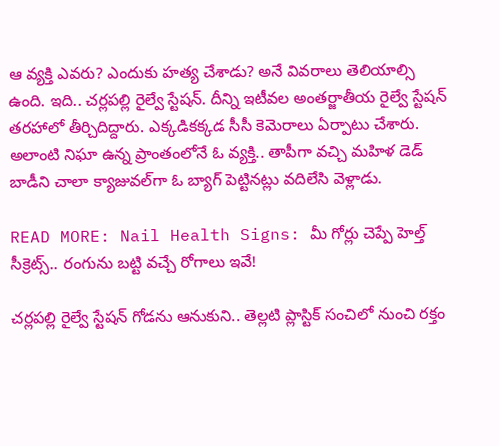ఆ వ్యక్తి ఎవరు? ఎందుకు హత్య చేశాడు? అనే వివరాలు తెలియాల్సి ఉంది. ఇది.. చర్లపల్లి రైల్వే స్టేషన్. దీన్ని ఇటీవల అంతర్జాతీయ రైల్వే స్టేషన్ తరహాలో తీర్చిదిద్దారు. ఎక్కడికక్కడ సీసీ కెమెరాలు ఏర్పాటు చేశారు. అలాంటి నిఘా ఉన్న ప్రాంతంలోనే ఓ వ్యక్తి.. తాపీగా వచ్చి మహిళ డెడ్ బాడీని చాలా క్యాజువల్‌గా ఓ బ్యాగ్ పెట్టినట్లు వదిలేసి వెళ్లాడు.

READ MORE: Nail Health Signs: మీ గోర్లు చెప్పే హెల్త్ సీక్రెట్స్.. రంగును బట్టి వచ్చే రోగాలు ఇవే!

చర్లపల్లి రైల్వే స్టేషన్ గోడను ఆనుకుని.. తెల్లటి ప్లాస్టిక్ సంచిలో నుంచి రక్తం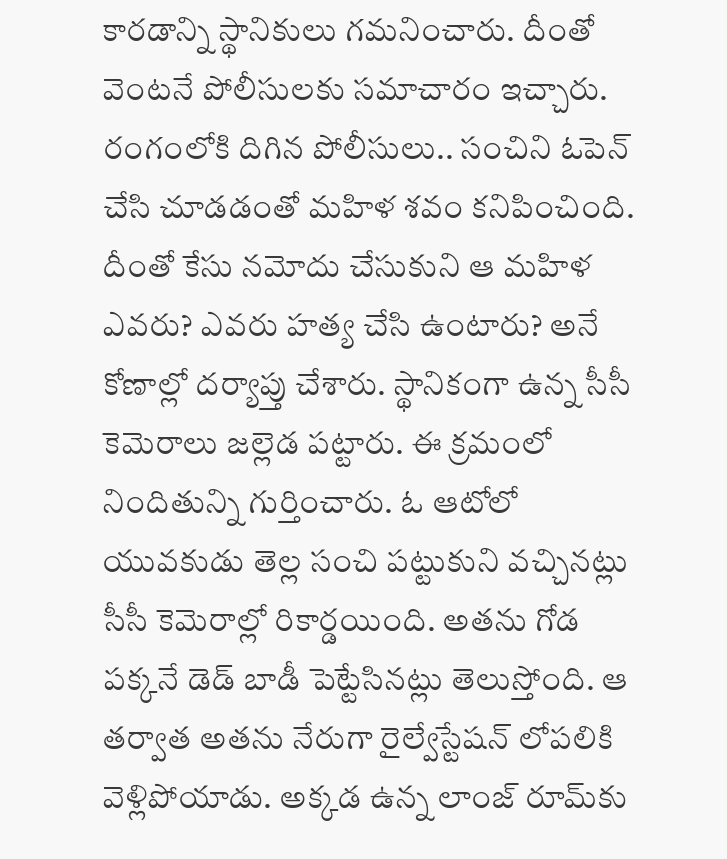కారడాన్ని స్థానికులు గమనించారు. దీంతో వెంటనే పోలీసులకు సమాచారం ఇచ్చారు. రంగంలోకి దిగిన పోలీసులు.. సంచిని ఓపెన్ చేసి చూడడంతో మహిళ శవం కనిపించింది. దీంతో కేసు నమోదు చేసుకుని ఆ మహిళ ఎవరు? ఎవరు హత్య చేసి ఉంటారు? అనే కోణాల్లో దర్యాప్తు చేశారు. స్థానికంగా ఉన్న సీసీ కెమెరాలు జల్లెడ పట్టారు. ఈ క్రమంలో నిందితున్ని గుర్తించారు. ఓ ఆటోలో యువకుడు తెల్ల సంచి పట్టుకుని వచ్చినట్లు సీసీ కెమెరాల్లో రికార్డయింది. అతను గోడ పక్కనే డెడ్ బాడీ పెట్టేసినట్లు తెలుస్తోంది. ఆ తర్వాత అతను నేరుగా రైల్వేస్టేషన్ లోపలికి వెళ్లిపోయాడు. అక్కడ ఉన్న లాంజ్ రూమ్‌కు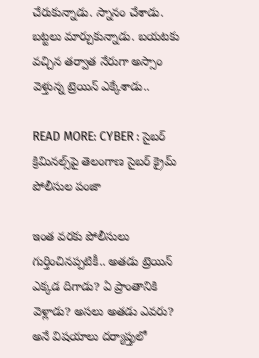చేరుకున్నాడు. స్నానం చేశాడు. బట్టలు మార్చుకున్నాడు. బయటకు వచ్చిన తర్వాత నేరుగా అస్సాం వెళ్తున్న ట్రెయిన్ ఎక్కేశాడు..

READ MORE: CYBER : సైబర్ క్రిమినల్స్‌పై తెలంగాణ సైబర్ క్రైమ్ పోలీసుల పంజా

ఇంత వరకు పోలీసులు గుర్తించినప్పటికీ.. అతడు ట్రెయిన్ ఎక్కడ దిగాడు? ఏ ప్రాంతానికి వెళ్లాడు? అసలు అతడు ఎవరు? అనే విషయాలు దర్యాప్తులో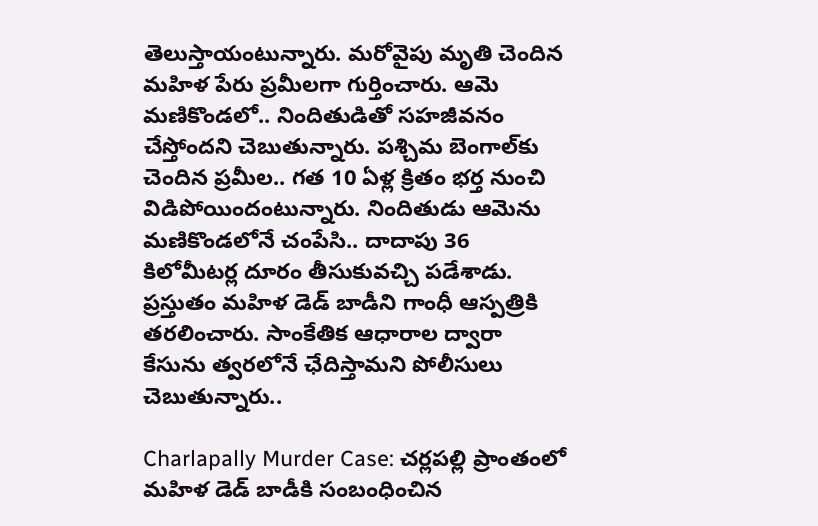తెలుస్తాయంటున్నారు. మరోవైపు మృతి చెందిన మహిళ పేరు ప్రమీలగా గుర్తించారు. ఆమె మణికొండలో.. నిందితుడితో సహజీవనం చేస్తోందని చెబుతున్నారు. పశ్చిమ బెంగాల్‌కు చెందిన ప్రమీల.. గత 10 ఏళ్ల క్రితం భర్త నుంచి విడిపోయిందంటున్నారు. నిందితుడు ఆమెను మణికొండలోనే చంపేసి.. దాదాపు 36 కిలోమీటర్ల దూరం తీసుకువచ్చి పడేశాడు. ప్రస్తుతం మహిళ డెడ్ బాడీని గాంధీ ఆస్పత్రికి తరలించారు. సాంకేతిక ఆధారాల ద్వారా కేసును త్వరలోనే ఛేదిస్తామని పోలీసులు చెబుతున్నారు..

Charlapally Murder Case: చర్లపల్లి ప్రాంతంలో మహిళ డెడ్ బాడీకి సంబంధించిన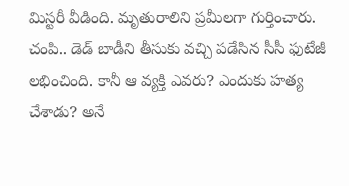మిస్టరీ వీడింది. మృతురాలిని ప్రమీలగా గుర్తించారు. చంపి.. డెడ్ బాడీని తీసుకు వచ్చి పడేసిన సీసీ ఫుటేజీ లభించింది. కానీ ఆ వ్యక్తి ఎవరు? ఎందుకు హత్య చేశాడు? అనే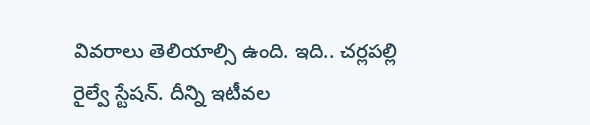వివరాలు తెలియాల్సి ఉంది. ఇది.. చర్లపల్లి రైల్వే స్టేషన్. దీన్ని ఇటీవల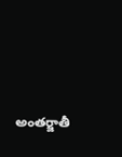అంతర్జాతీ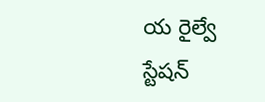య రైల్వే స్టేషన్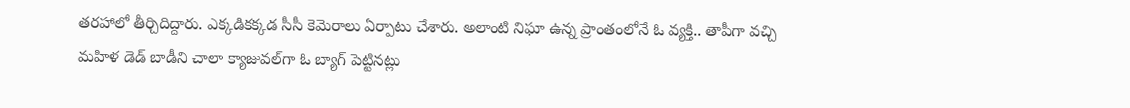తరహాలో తీర్చిదిద్దారు. ఎక్కడికక్కడ సీసీ కెమెరాలు ఏర్పాటు చేశారు. అలాంటి నిఘా ఉన్న ప్రాంతంలోనే ఓ వ్యక్తి.. తాపీగా వచ్చి మహిళ డెడ్ బాడీని చాలా క్యాజువల్‌గా ఓ బ్యాగ్ పెట్టినట్లు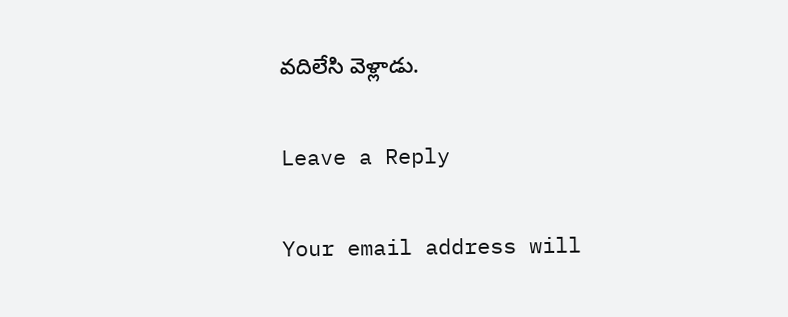వదిలేసి వెళ్లాడు.

Leave a Reply

Your email address will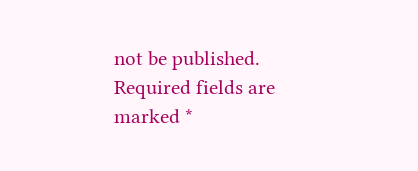not be published. Required fields are marked *